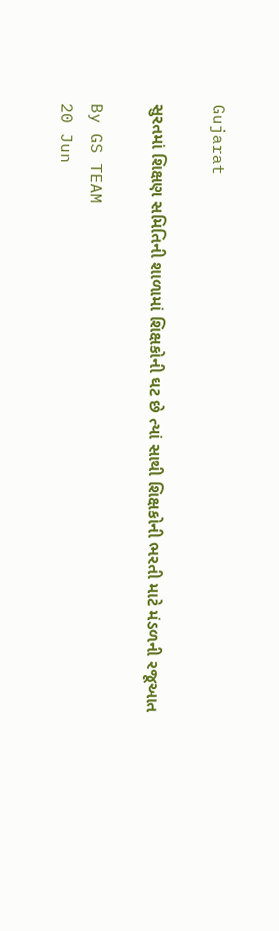Gujarat

સુરતમાં શિક્ષણ સમિતિની શાળામાં શિક્ષકોની ઘટ છે ત્યાં સાથી શિક્ષકોની ભરતી માટે મંડળની રજૂઆત

By GS TEAM
20 Jun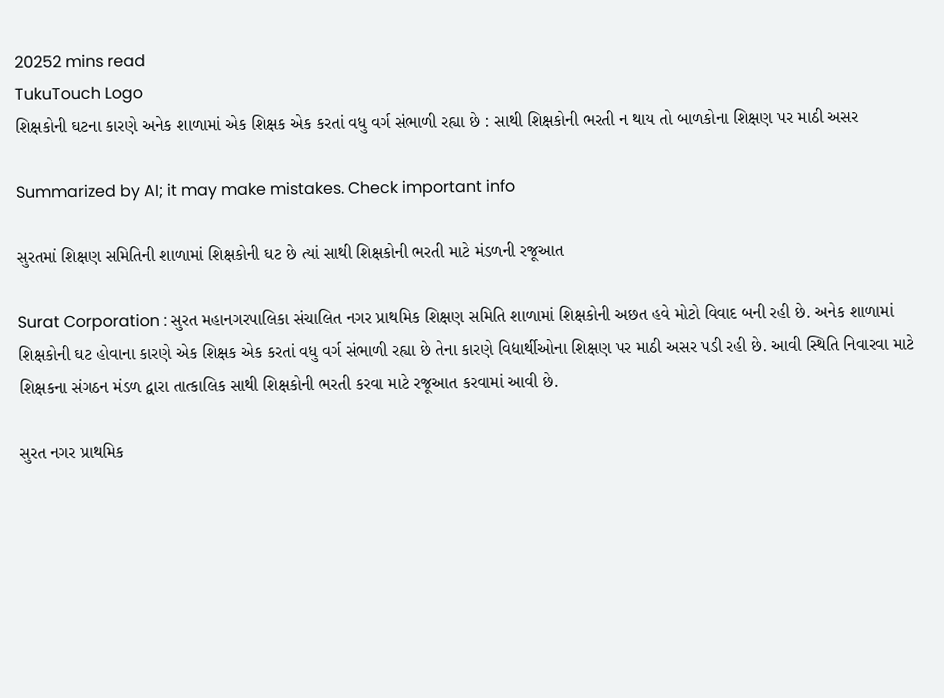20252 mins read
TukuTouch Logo
શિક્ષકોની ઘટના કારણે અનેક શાળામાં એક શિક્ષક એક કરતાં વધુ વર્ગ સંભાળી રહ્યા છે : સાથી શિક્ષકોની ભરતી ન થાય તો બાળકોના શિક્ષણ પર માઠી અસર

Summarized by AI; it may make mistakes. Check important info

સુરતમાં શિક્ષણ સમિતિની શાળામાં શિક્ષકોની ઘટ છે ત્યાં સાથી શિક્ષકોની ભરતી માટે મંડળની રજૂઆત

Surat Corporation : સુરત મહાનગરપાલિકા સંચાલિત નગર પ્રાથમિક શિક્ષણ સમિતિ શાળામાં શિક્ષકોની અછત હવે મોટો વિવાદ બની રહી છે. અનેક શાળામાં શિક્ષકોની ઘટ હોવાના કારણે એક શિક્ષક એક કરતાં વધુ વર્ગ સંભાળી રહ્યા છે તેના કારણે વિદ્યાર્થીઓના શિક્ષણ પર માઠી અસર પડી રહી છે. આવી સ્થિતિ નિવારવા માટે શિક્ષકના સંગઠન મંડળ દ્વારા તાત્કાલિક સાથી શિક્ષકોની ભરતી કરવા માટે રજૂઆત કરવામાં આવી છે.

સુરત નગર પ્રાથમિક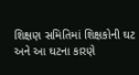શિક્ષણ સમિતિમાં શિક્ષકોની ઘટ અને આ ઘટના કારણે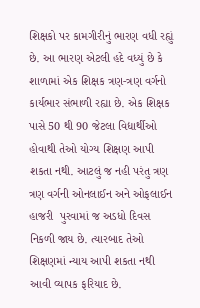શિક્ષકો પર કામગીરીનું ભારણ વધી રહ્યું છે. આ ભારણ એટલી હદે વધ્યું છે કે શાળામાં એક શિક્ષક ત્રણ-ત્રણ વર્ગનો કાર્યભાર સંભાળી રહ્યા છે. એક શિક્ષક પાસે 50 થી 90 જેટલા વિદ્યાર્થીઓ હોવાથી તેઓ યોગ્ય શિક્ષણ આપી શકતા નથી. આટલું જ નહી પરંતુ ત્રણ ત્રણ વર્ગની ઓનલાઈન અને ઓફલાઈન હાજરી  પુરવામાં જ અડધો દિવસ નિકળી જાય છે. ત્યારબાદ તેઓ શિક્ષણમાં ન્યાય આપી શકતા નથી આવી વ્યાપક ફરિયાદ છે.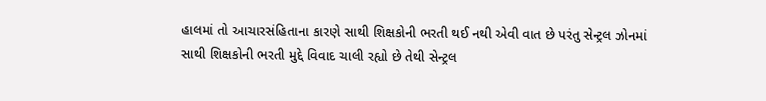હાલમાં તો આચારસંહિતાના કારણે સાથી શિક્ષકોની ભરતી થઈ નથી એવી વાત છે પરંતુ સેન્ટ્રલ ઝોનમાં સાથી શિક્ષકોની ભરતી મુદ્દે વિવાદ ચાલી રહ્યો છે તેથી સેન્ટ્રલ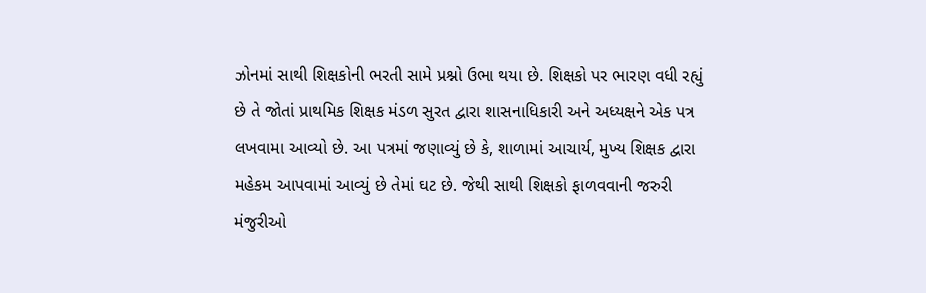ઝોનમાં સાથી શિક્ષકોની ભરતી સામે પ્રશ્નો ઉભા થયા છે. શિક્ષકો પર ભારણ વધી રહ્યું છે તે જોતાં પ્રાથમિક શિક્ષક મંડળ સુરત દ્વારા શાસનાધિકારી અને અધ્યક્ષને એક પત્ર લખવામા આવ્યો છે. આ પત્રમાં જણાવ્યું છે કે, શાળામાં આચાર્ય, મુખ્ય શિક્ષક દ્વારા મહેકમ આપવામાં આવ્યું છે તેમાં ઘટ છે. જેથી સાથી શિક્ષકો ફાળવવાની જરુરી મંજુરીઓ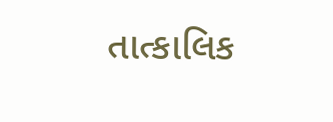તાત્કાલિક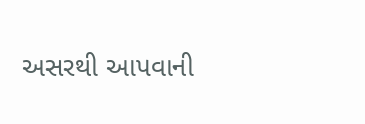અસરથી આપવાની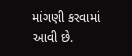માંગણી કરવામાં આવી છે.